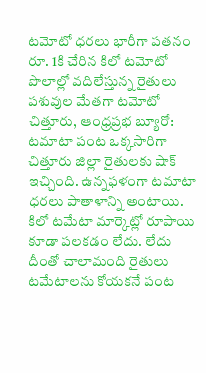టమోటో ధరలు భారీగా పతనం
రూ. 1కి చేరిన కిలో టమోటో
పొలాల్లో వదిలేస్తున్న రైతులు
పశువుల మేతగా టమోటో
చిత్తూరు, ఆంధ్రప్రభ బ్యూరో: టమాటా పంట ఒక్కసారిగా చిత్తూరు జిల్లా రైతులకు షాక్ ఇచ్చింది. ఉన్నఫళంగా టమాటా ధరలు పాతాళాన్ని అంటాయి. కిలో టమేటా మార్కెట్లో రూపాయి కూడా పలకడం లేదు. లేదు దీంతో చాలామంది రైతులు టమేటాలను కోయకనే పంట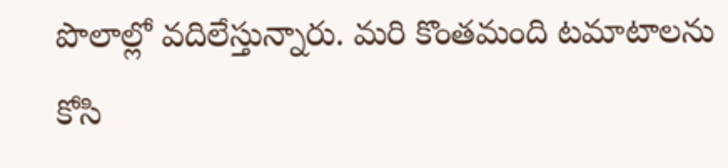పొలాల్లో వదిలేస్తున్నారు. మరి కొంతమంది టమాటాలను కోసి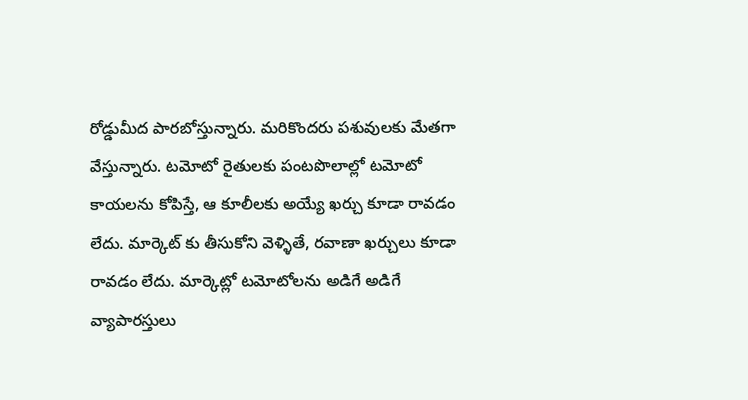రోడ్డుమీద పారబోస్తున్నారు. మరికొందరు పశువులకు మేతగా వేస్తున్నారు. టమోటో రైతులకు పంటపొలాల్లో టమోటో కాయలను కోపిస్తే, ఆ కూలీలకు అయ్యే ఖర్చు కూడా రావడం లేదు. మార్కెట్ కు తీసుకోని వెళ్ళితే, రవాణా ఖర్చులు కూడా రావడం లేదు. మార్కెట్లో టమోటోలను అడిగే అడిగే వ్యాపారస్తులు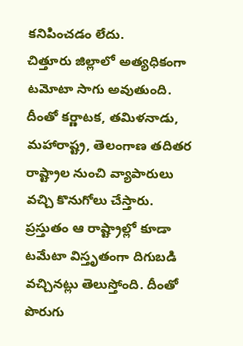కనిపించడం లేదు.
చిత్తూరు జిల్లాలో అత్యధికంగా టమోటా సాగు అవుతుంది. దీంతో కర్ణాటక, తమిళనాడు, మహారాష్ట్ర, తెలంగాణ తదితర రాష్ట్రాల నుంచి వ్యాపారులు వచ్చి కొనుగోలు చేస్తారు. ప్రస్తుతం ఆ రాష్ట్రాల్లో కూడా టమేటా విస్తృతంగా దిగుబడి వచ్చినట్లు తెలుస్తోంది. దీంతో పొరుగు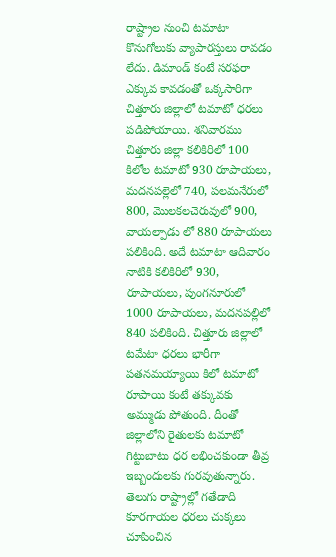రాష్ట్రాల నుంచి టమాటా కొనుగోలుకు వ్యాపారస్తులు రావడం లేదు. డిమాండ్ కంటే సరఫరా ఎక్కువ కావడంతో ఒక్కసారిగా చిత్తూరు జిల్లాలో టమాటో ధరలు పడిపోయాయి. శనివారము చిత్తూరు జిల్లా కలికిరిలో 100 కిలోల టమాటో 930 రూపాయలు, మదనపల్లెలో 740, పలమనేరులో 800, మొలకలచెరువులో 900, వాయల్పాడు లో 880 రూపాయలు పలికింది. అదే టమాటా ఆదివారం నాటికి కలికిరిలో 930, రూపాయలు, పుంగనూరులో 1000 రూపాయలు, మదనపల్లిలో 840 పలికింది. చిత్తూరు జిల్లాలో టమేటా ధరలు భారీగా పతనమయ్యాయి కిలో టమాటో రూపాయి కంటే తక్కువకు అమ్ముడు పోతుంది. దీంతో జిల్లాలోని రైతులకు టమాటో గిట్టుబాటు ధర లభించకుండా తీవ్ర ఇబ్బందులకు గురవుతున్నారు. తెలుగు రాష్ట్రాల్లో గతేడాది కూరగాయల ధరలు చుక్కలు చూపించిన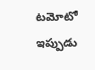టమోటో ఇప్పుడు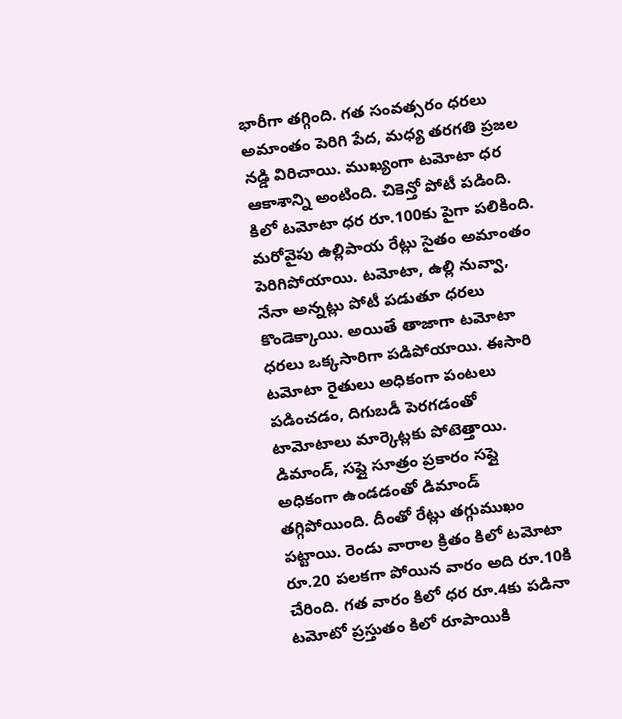భారీగా తగ్గింది. గత సంవత్సరం ధరలు అమాంతం పెరిగి పేద, మధ్య తరగతి ప్రజల నడ్డి విరిచాయి. ముఖ్యంగా టమోటా ధర ఆకాశాన్ని అంటింది. చికెన్తో పోటీ పడింది. కిలో టమోటా ధర రూ.100కు పైగా పలికింది. మరోవైపు ఉల్లిపాయ రేట్లు సైతం అమాంతం పెరిగిపోయాయి. టమోటా, ఉల్లి నువ్వా, నేనా అన్నట్లు పోటీ పడుతూ ధరలు కొండెక్కాయి. అయితే తాజాగా టమోటా ధరలు ఒక్కసారిగా పడిపోయాయి. ఈసారి టమోటా రైతులు అధికంగా పంటలు పడించడం, దిగుబడీ పెరగడంతో టామోటాలు మార్కెట్లకు పోటెత్తాయి. డిమాండ్, సప్లై సూత్రం ప్రకారం సప్లై అధికంగా ఉండడంతో డిమాండ్ తగ్గిపోయింది. దీంతో రేట్లు తగ్గుముఖం పట్టాయి. రెండు వారాల క్రితం కిలో టమోటా రూ.20 పలకగా పోయిన వారం అది రూ.10కి చేరింది. గత వారం కిలో ధర రూ.4కు పడినా టమోటో ప్రస్తుతం కిలో రూపాయికి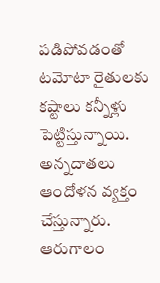పడిపోవడంతో టమోటా రైతులకు కష్టాలు కన్నీళ్లు పెట్టిస్తున్నాయి. అన్నదాతలు ఆందోళన వ్యక్తం చేస్తున్నారు. ఆరుగాలం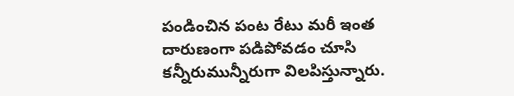పండించిన పంట రేటు మరీ ఇంత దారుణంగా పడిపోవడం చూసి కన్నీరుమున్నీరుగా విలపిస్తున్నారు.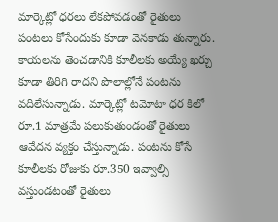మార్కెట్లో ధరలు లేకపోవడంతో రైతులు పంటలు కోసేందుకు కూడా వెనకాడు తున్నారు. కాయలను తెంచడానికి కూలీలకు అయ్యే ఖర్చు కూడా తిరిగి రాదని పొలాల్లోనే పంటను వదిలేసున్నాడు. మార్కెట్లో టమోటా ధర కిలో రూ.1 మాత్రమే పలుకుతుండంతో రైతులు ఆవేదన వ్యక్తం చేస్తున్నాడు. పంటను కోసే కూలీలకు రోజుకు రూ.350 ఇవ్వాల్సి వస్తుండటంతో రైతులు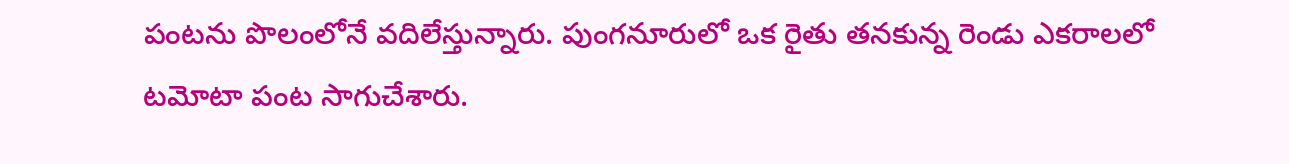పంటను పొలంలోనే వదిలేస్తున్నారు. పుంగనూరులో ఒక రైతు తనకున్న రెండు ఎకరాలలో టమోటా పంట సాగుచేశారు.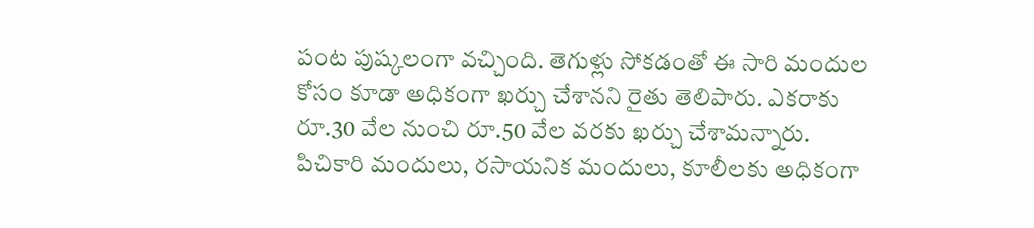పంట పుష్కలంగా వచ్చింది. తెగుళ్లు సోకడంతో ఈ సారి మందుల కోసం కూడా అధికంగా ఖర్చు చేశానని రైతు తెలిపారు. ఎకరాకు రూ.30 వేల నుంచి రూ.50 వేల వరకు ఖర్చు చేశామన్నారు. పిచికారి మందులు, రసాయనిక మందులు, కూలీలకు అధికంగా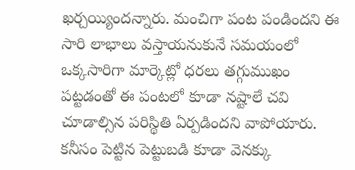ఖర్చయ్యిందన్నారు. మంచిగా పంట పండిందని ఈ సారి లాభాలు వస్తాయనుకునే సమయంలో ఒక్కసారిగా మార్కెట్లో ధరలు తగ్గుముఖం పట్టడంతో ఈ పంటలో కూడా నష్టాలే చవి చూడాల్సిన పరిస్థితి ఏర్పడిందని వాపోయారు. కనీసం పెట్టిన పెట్టుబడి కూడా వెనక్కు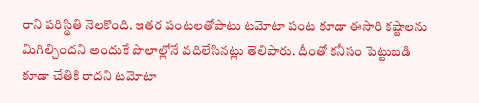రాని పరిస్థితి నెలకొంది. ఇతర పంటలతోపాటు టమోటా పంట కూడా ఈసారి కష్టాలను మిగిల్చిందని అందుకే పొలాల్లోనే వదిలేసినట్లు తెలిపారు. దీంతో కనీసం పెట్టుబడి కూడా చేతికి రాదని టమోటా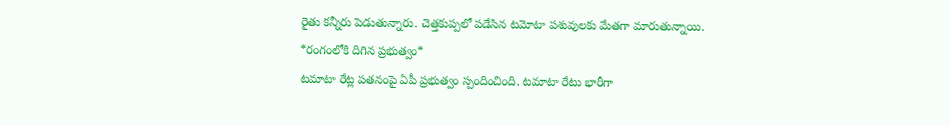రైతు కన్నీరు పెడుతున్నారు. చెత్తకుప్పలో పడేసిన టమోటా పశువులకు మేతగా మారుతున్నాయి.
*రంగంలోకి దిగిన ప్రభుత్వం*
టమాటా రేట్ల పతనంపై ఏపీ ప్రభుత్వం స్పందించింది. టమాటా రేటు భారీగా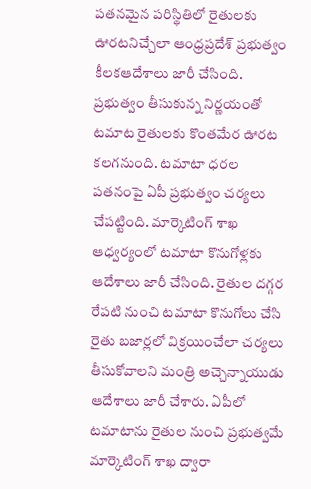పతనమైన పరిస్థితిలో రైతులకు ఊరటనిచ్చేలా ఆంధ్రప్రదేశ్ ప్రభుత్వం కీలకఆదేశాలు జారీ చేసింది. ప్రభుత్వం తీసుకున్న నిర్ణయంతో టమాట రైతులకు కొంతమేర ఊరట కలగనుంది. టమాటా ధరల పతనంపై ఏపీ ప్రభుత్వం చర్యలు చేపట్టింది. మార్కెటింగ్ శాఖ ఆధ్వర్యంలో టమాటా కొనుగోళ్లకు ఆదేశాలు జారీ చేసింది. రైతుల దగ్గర రేపటి నుంచి టమాటా కొనుగోలు చేసి రైతు బజార్లలో విక్రయించేలా చర్యలు తీసుకోవాలని మంత్రి అచ్చెన్నాయుడు ఆదేశాలు జారీ చేశారు. ఏపీలో టమాటాను రైతుల నుంచి ప్రభుత్వమే మార్కెటింగ్ శాఖ ద్వారా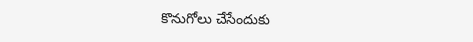కొనుగోలు చేసేందుకు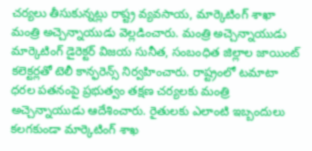చర్యలు తీసుకున్నట్లు రాష్ట్ర వ్యవసాయ, మార్కెటింగ్ శాఖా మంత్రి అచ్చెన్నాయుడు వెల్లడించారు. మంత్రి అచ్చెన్నాయుడు మార్కెటింగ్ డైరెక్టర్ విజయ సునీత, సంబంధిత జిల్లాల జాయింట్ కలెక్టర్లతో టెలీ కాన్ఫరెన్స్ నిర్వహించారు. రాష్ట్రంలో టమాటా ధరల పతనంపై ప్రభుత్వం తక్షణ చర్యలకు మంత్రి అచ్చెన్నాయుడు ఆదేశించారు. రైతులకు ఎలాంటి ఇబ్బందులు కలగకుండా మార్కెటింగ్ శాఖ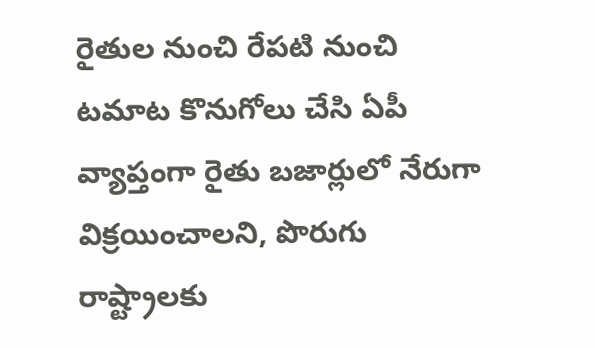రైతుల నుంచి రేపటి నుంచి టమాట కొనుగోలు చేసి ఏపీ వ్యాప్తంగా రైతు బజార్లులో నేరుగా విక్రయించాలని, పొరుగు రాష్ట్రాలకు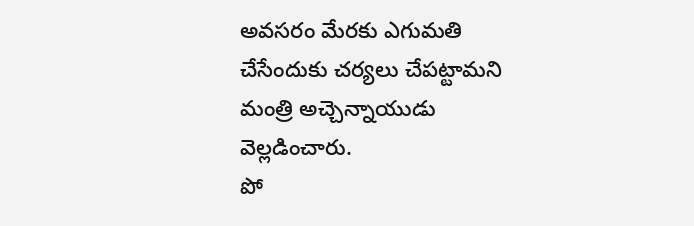అవసరం మేరకు ఎగుమతి చేసేందుకు చర్యలు చేపట్టామని మంత్రి అచ్చెన్నాయుడు వెల్లడించారు.
పో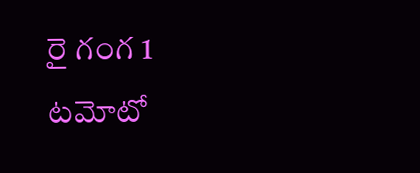రై గంగ 1 టమోటో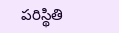పరిస్థితి